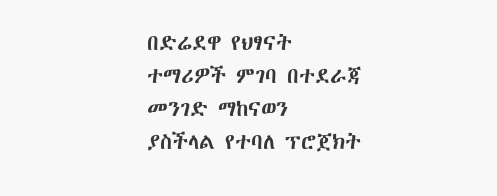በድሬደዋ የህፃናት ተማሪዎች ምገባ በተደራጃ መንገድ ማከናወን ያስችላል የተባለ ፕሮጀክት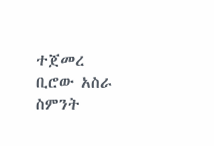ተጀመረ
ቢሮው አስራ ስምንት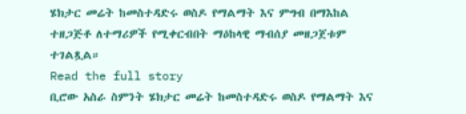ሄክታር መሬት ከመስተዳድሩ ወስዶ የማልማት እና ምግብ በማእከል ተዘጋጅቶ ለተማሪዎች የሚቀርብበት ማዕከላዊ ማብሰያ መዘጋጀቱም ተገልጿል።
Read the full story
ቢሮው አስራ ስምንት ሄክታር መሬት ከመስተዳድሩ ወስዶ የማልማት እና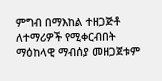ምግብ በማእከል ተዘጋጅቶ ለተማሪዎች የሚቀርብበት ማዕከላዊ ማብሰያ መዘጋጀቱም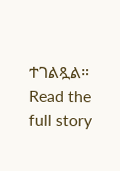ተገልጿል።
Read the full story